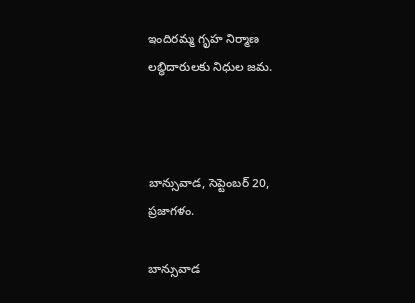ఇందిరమ్మ గృహ నిర్మాణ లబ్ధిదారులకు నిధుల జమ.



బాన్సువాడ, సెప్టెంబర్ 20, ప్రజాగళం.

బాన్సువాడ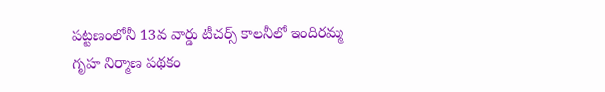పట్టణంలోనీ 13వ వార్డు టీచర్స్ కాలనీలో ఇందిరమ్మ గృహ నిర్మాణ పథకం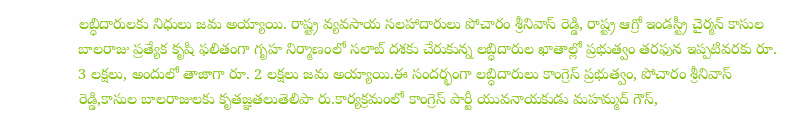లబ్ధిదారులకు నిధులు జమ అయ్యాయి. రాష్ట్ర వ్యవసాయ సలహాదారులు పోచారం శ్రీనివాస్ రెడ్డి, రాష్ట్ర ఆగ్రో ఇండస్ట్రీ చైర్మన్ కాసుల బాలరాజు ప్రత్యేక కృషి ఫలితంగా గృహ నిర్మాణంలో సలాబ్ దశకు చేరుకున్న లబ్ధిదారుల ఖాతాల్లో ప్రభుత్వం తరఫున ఇప్పటివరకు రూ. 3 లక్షలు, అందులో తాజాగా రూ. 2 లక్షలు జమ అయ్యాయి.ఈ సందర్భంగా లబ్ధిదారులు కాంగ్రెస్ ప్రభుత్వం, పోచారం శ్రీనివాస్ రెడ్డి,కాసుల బాలరాజులకు కృతజ్ఞతలుతెలిపా రు.కార్యక్రమంలో కాంగ్రెస్ పార్టీ యువనాయకుడు మహమ్మద్ గౌస్,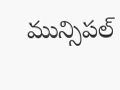మున్సిపల్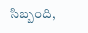సిబ్బంది,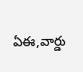ఏఈ,వార్డు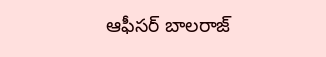ఆఫీసర్ బాలరాజ్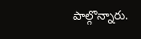పాల్గొన్నారు.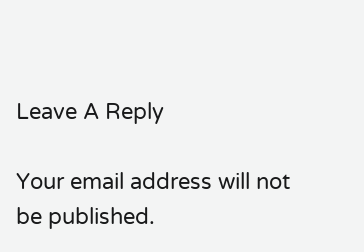Leave A Reply

Your email address will not be published.